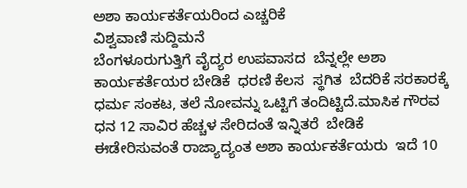ಅಶಾ ಕಾರ್ಯಕರ್ತೆಯರಿಂದ ಎಚ್ಚರಿಕೆ
ವಿಶ್ವವಾಣಿ ಸುದ್ದಿಮನೆ
ಬೆಂಗಳೂರುಗುತ್ತಿಗೆ ವೈದ್ಯರ ಉಪವಾಸದ  ಬೆನ್ನಲ್ಲೇ ಅಶಾ ಕಾರ್ಯಕರ್ತೆಯರ ಬೇಡಿಕೆ  ಧರಣಿ ಕೆಲಸ  ಸ್ಥಗಿತ  ಬೆದರಿಕೆ ಸರಕಾರಕ್ಕೆ ಧರ್ಮ ಸಂಕಟ, ತಲೆ ನೋವನ್ನು ಒಟ್ಟಿಗೆ ತಂದಿಟ್ಟಿದೆ.ಮಾಸಿಕ ಗೌರವ ಧನ 12 ಸಾವಿರ ಹೆಚ್ಚಳ ಸೇರಿದಂತೆ ಇನ್ನಿತರೆ  ಬೇಡಿಕೆ ಈಡೇರಿಸುವಂತೆ ರಾಜ್ಯಾದ್ಯಂತ ಅಶಾ ಕಾರ್ಯಕರ್ತೆಯರು  ಇದೆ 10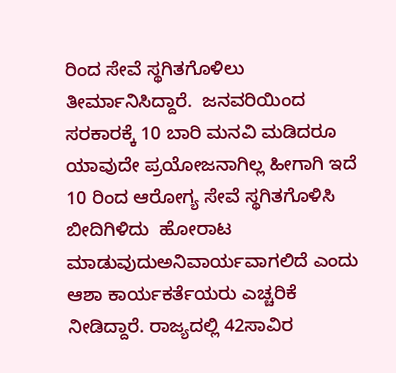ರಿಂದ ಸೇವೆ ಸ್ಥಗಿತಗೊಳಿಲು  ತೀರ್ಮಾನಿಸಿದ್ದಾರೆ.  ಜನವರಿಯಿಂದ ಸರಕಾರಕ್ಕೆ 10 ಬಾರಿ ಮನವಿ ಮಡಿದರೂ  ಯಾವುದೇ ಪ್ರಯೋಜನಾಗಿಲ್ಲ ಹೀಗಾಗಿ ಇದೆ  10 ರಿಂದ ಆರೋಗ್ಯ ಸೇವೆ ಸ್ಥಗಿತಗೊಳಿಸಿ ಬೀದಿಗಿಳಿದು  ಹೋರಾಟ ಮಾಡುವುದುಅನಿವಾರ್ಯವಾಗಲಿದೆ ಎಂದು  ಆಶಾ ಕಾರ್ಯಕರ್ತೆಯರು ಎಚ್ಚರಿಕೆ ನೀಡಿದ್ದಾರೆ. ರಾಜ್ಯದಲ್ಲಿ 42ಸಾವಿರ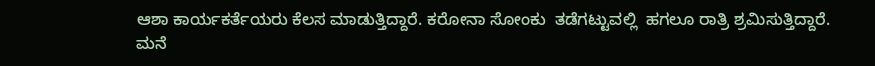ಆಶಾ ಕಾರ್ಯಕರ್ತೆಯರು ಕೆಲಸ ಮಾಡುತ್ತಿದ್ದಾರೆ. ಕರೋನಾ ಸೋಂಕು  ತಡೆಗಟ್ಟುವಲ್ಲಿ  ಹಗಲೂ ರಾತ್ರಿ ಶ್ರಮಿಸುತ್ತಿದ್ದಾರೆ. ಮನೆ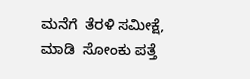ಮನೆಗೆ  ತೆರಳಿ ಸಮೀಕ್ಷೆ, ಮಾಡಿ  ಸೋಂಕು ಪತ್ತೆ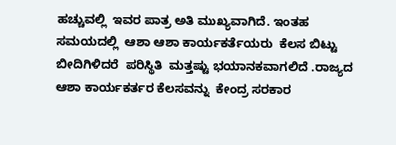ಹಚ್ಚುವಲ್ಲಿ  ಇವರ ಪಾತ್ರ ಅತಿ ಮುಖ್ಯವಾಗಿದೆ. ಇಂತಹ ಸಮಯದಲ್ಲಿ  ಆಶಾ ಆಶಾ ಕಾರ್ಯಕರ್ತೆಯರು  ಕೆಲಸ ಬಿಟ್ಟು ಬೀದಿಗಿಳಿದರೆ  ಪರಿಸ್ಥಿತಿ  ಮತ್ತಷ್ಟು ಭಯಾನಕವಾಗಲಿದೆ .ರಾಜ್ಯದ ಆಶಾ ಕಾರ್ಯಕರ್ತರ ಕೆಲಸವನ್ನು  ಕೇಂದ್ರ ಸರಕಾರ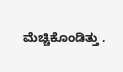ಮೆಚ್ಚಿಕೊಂಡಿತ್ತು .